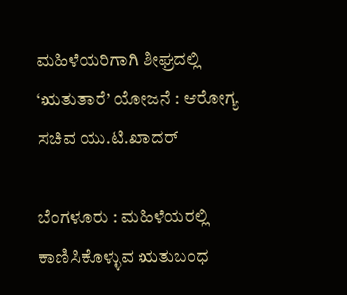ಮಹಿಳೆಯರಿಗಾಗಿ ಶೀಘ್ರದಲ್ಲಿ ‘ಋತುತಾರೆ’ ಯೋಜನೆ : ಆರೋಗ್ಯ ಸಚಿವ ಯು.ಟಿ.ಖಾದರ್

ಬೆಂಗಳೂರು : ಮಹಿಳೆಯರಲ್ಲಿ ಕಾಣಿಸಿಕೊಳ್ಳುವ ಋತುಬಂಧ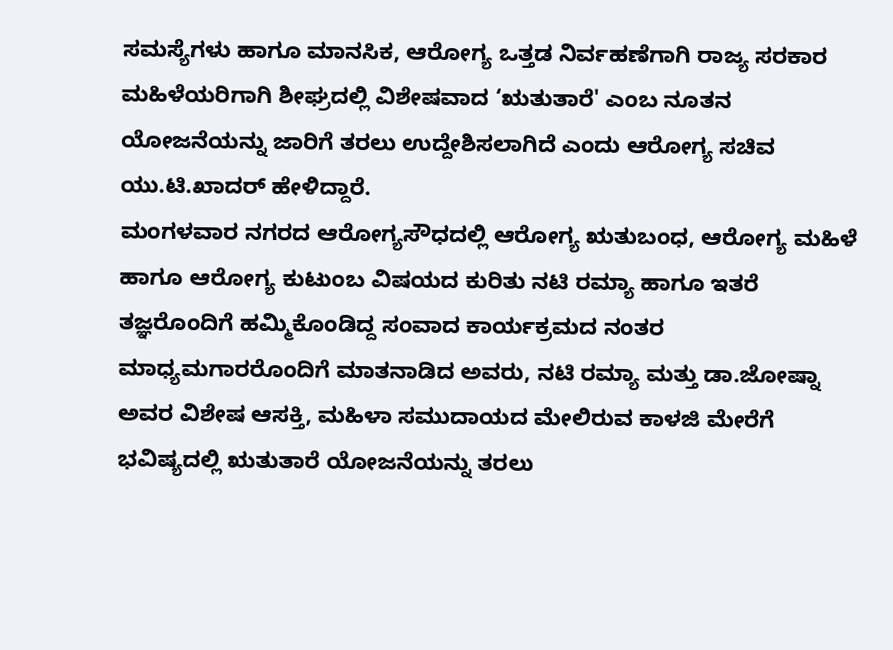ಸಮಸ್ಯೆಗಳು ಹಾಗೂ ಮಾನಸಿಕ, ಆರೋಗ್ಯ ಒತ್ತಡ ನಿರ್ವಹಣೆಗಾಗಿ ರಾಜ್ಯ ಸರಕಾರ ಮಹಿಳೆಯರಿಗಾಗಿ ಶೀಘ್ರದಲ್ಲಿ ವಿಶೇಷವಾದ ‘ಋತುತಾರೆ' ಎಂಬ ನೂತನ ಯೋಜನೆಯನ್ನು ಜಾರಿಗೆ ತರಲು ಉದ್ದೇಶಿಸಲಾಗಿದೆ ಎಂದು ಆರೋಗ್ಯ ಸಚಿವ ಯು.ಟಿ.ಖಾದರ್ ಹೇಳಿದ್ದಾರೆ.
ಮಂಗಳವಾರ ನಗರದ ಆರೋಗ್ಯಸೌಧದಲ್ಲಿ ಆರೋಗ್ಯ ಋತುಬಂಧ, ಆರೋಗ್ಯ ಮಹಿಳೆ ಹಾಗೂ ಆರೋಗ್ಯ ಕುಟುಂಬ ವಿಷಯದ ಕುರಿತು ನಟಿ ರಮ್ಯಾ ಹಾಗೂ ಇತರೆ ತಜ್ಞರೊಂದಿಗೆ ಹಮ್ಮಿಕೊಂಡಿದ್ದ ಸಂವಾದ ಕಾರ್ಯಕ್ರಮದ ನಂತರ ಮಾಧ್ಯಮಗಾರರೊಂದಿಗೆ ಮಾತನಾಡಿದ ಅವರು, ನಟಿ ರಮ್ಯಾ ಮತ್ತು ಡಾ.ಜೋಷ್ನಾ ಅವರ ವಿಶೇಷ ಆಸಕ್ತಿ, ಮಹಿಳಾ ಸಮುದಾಯದ ಮೇಲಿರುವ ಕಾಳಜಿ ಮೇರೆಗೆ ಭವಿಷ್ಯದಲ್ಲಿ ಋತುತಾರೆ ಯೋಜನೆಯನ್ನು ತರಲು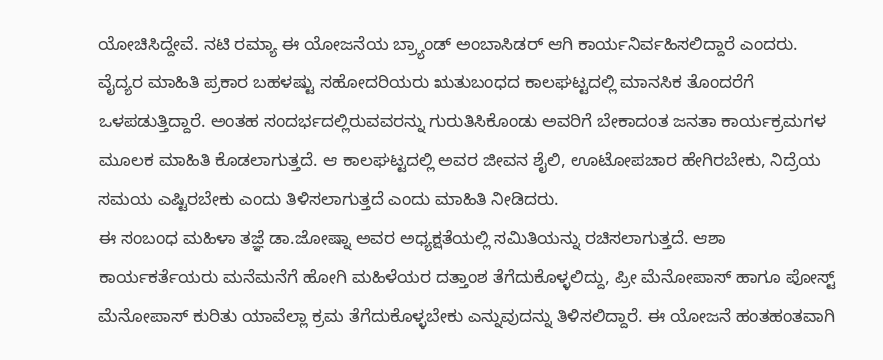ಯೋಚಿಸಿದ್ದೇವೆ. ನಟಿ ರಮ್ಯಾ ಈ ಯೋಜನೆಯ ಬ್ರ್ಯಾಂಡ್ ಅಂಬಾಸಿಡರ್ ಆಗಿ ಕಾರ್ಯನಿರ್ವಹಿಸಲಿದ್ದಾರೆ ಎಂದರು.
ವೈದ್ಯರ ಮಾಹಿತಿ ಪ್ರಕಾರ ಬಹಳಷ್ಟು ಸಹೋದರಿಯರು ಋತುಬಂಧದ ಕಾಲಘಟ್ಟದಲ್ಲಿ ಮಾನಸಿಕ ತೊಂದರೆಗೆ ಒಳಪಡುತ್ತಿದ್ದಾರೆ. ಅಂತಹ ಸಂದರ್ಭದಲ್ಲಿರುವವರನ್ನು ಗುರುತಿಸಿಕೊಂಡು ಅವರಿಗೆ ಬೇಕಾದಂತ ಜನತಾ ಕಾರ್ಯಕ್ರಮಗಳ ಮೂಲಕ ಮಾಹಿತಿ ಕೊಡಲಾಗುತ್ತದೆ. ಆ ಕಾಲಘಟ್ಟದಲ್ಲಿ ಅವರ ಜೀವನ ಶೈಲಿ, ಊಟೋಪಚಾರ ಹೇಗಿರಬೇಕು, ನಿದ್ರೆಯ ಸಮಯ ಎಷ್ಟಿರಬೇಕು ಎಂದು ತಿಳಿಸಲಾಗುತ್ತದೆ ಎಂದು ಮಾಹಿತಿ ನೀಡಿದರು.
ಈ ಸಂಬಂಧ ಮಹಿಳಾ ತಜ್ಞೆ ಡಾ.ಜೋಷ್ನಾ ಅವರ ಅಧ್ಯಕ್ಷತೆಯಲ್ಲಿ ಸಮಿತಿಯನ್ನು ರಚಿಸಲಾಗುತ್ತದೆ. ಆಶಾ ಕಾರ್ಯಕರ್ತೆಯರು ಮನೆಮನೆಗೆ ಹೋಗಿ ಮಹಿಳೆಯರ ದತ್ತಾಂಶ ತೆಗೆದುಕೊಳ್ಳಲಿದ್ದು, ಪ್ರೀ ಮೆನೋಪಾಸ್ ಹಾಗೂ ಪೋಸ್ಟ್ ಮೆನೋಪಾಸ್ ಕುರಿತು ಯಾವೆಲ್ಲಾ ಕ್ರಮ ತೆಗೆದುಕೊಳ್ಳಬೇಕು ಎನ್ನುವುದನ್ನು ತಿಳಿಸಲಿದ್ದಾರೆ. ಈ ಯೋಜನೆ ಹಂತಹಂತವಾಗಿ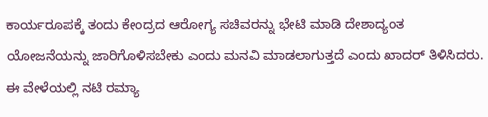ಕಾರ್ಯರೂಪಕ್ಕೆ ತಂದು ಕೇಂದ್ರದ ಆರೋಗ್ಯ ಸಚಿವರನ್ನು ಭೇಟಿ ಮಾಡಿ ದೇಶಾದ್ಯಂತ ಯೋಜನೆಯನ್ನು ಜಾರಿಗೊಳಿಸಬೇಕು ಎಂದು ಮನವಿ ಮಾಡಲಾಗುತ್ತದೆ ಎಂದು ಖಾದರ್ ತಿಳಿಸಿದರು.
ಈ ವೇಳೆಯಲ್ಲಿ ನಟಿ ರಮ್ಯಾ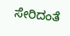ಸೇರಿದಂತೆ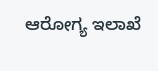ಆರೋಗ್ಯ ಇಲಾಖೆ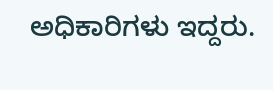ಅಧಿಕಾರಿಗಳು ಇದ್ದರು.